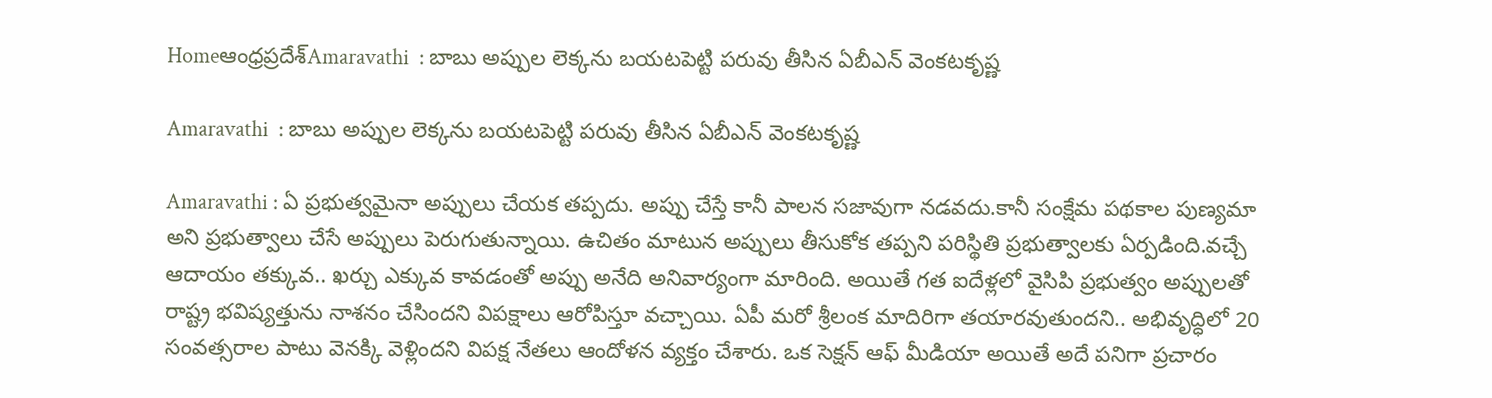Homeఆంధ్రప్రదేశ్‌Amaravathi  : బాబు అప్పుల లెక్కను బయటపెట్టి పరువు తీసిన ఏబీఎన్ వెంకటకృష్ణ

Amaravathi  : బాబు అప్పుల లెక్కను బయటపెట్టి పరువు తీసిన ఏబీఎన్ వెంకటకృష్ణ

Amaravathi : ఏ ప్రభుత్వమైనా అప్పులు చేయక తప్పదు. అప్పు చేస్తే కానీ పాలన సజావుగా నడవదు.కానీ సంక్షేమ పథకాల పుణ్యమా అని ప్రభుత్వాలు చేసే అప్పులు పెరుగుతున్నాయి. ఉచితం మాటున అప్పులు తీసుకోక తప్పని పరిస్థితి ప్రభుత్వాలకు ఏర్పడింది.వచ్చే ఆదాయం తక్కువ.. ఖర్చు ఎక్కువ కావడంతో అప్పు అనేది అనివార్యంగా మారింది. అయితే గత ఐదేళ్లలో వైసిపి ప్రభుత్వం అప్పులతో రాష్ట్ర భవిష్యత్తును నాశనం చేసిందని విపక్షాలు ఆరోపిస్తూ వచ్చాయి. ఏపీ మరో శ్రీలంక మాదిరిగా తయారవుతుందని.. అభివృద్ధిలో 20 సంవత్సరాల పాటు వెనక్కి వెళ్లిందని విపక్ష నేతలు ఆందోళన వ్యక్తం చేశారు. ఒక సెక్షన్ ఆఫ్ మీడియా అయితే అదే పనిగా ప్రచారం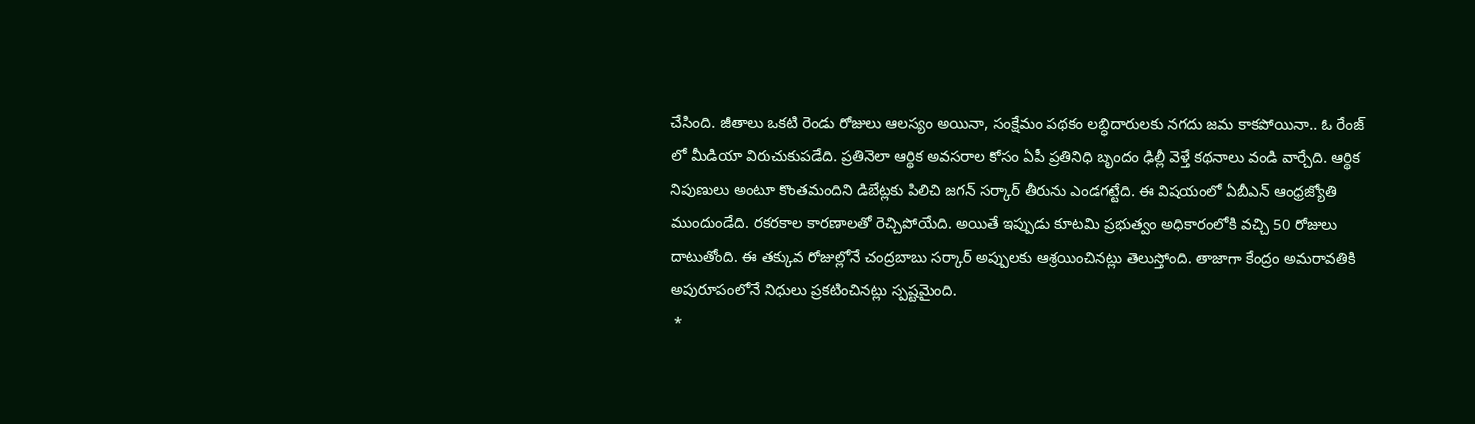చేసింది. జీతాలు ఒకటి రెండు రోజులు ఆలస్యం అయినా, సంక్షేమం పథకం లబ్ధిదారులకు నగదు జమ కాకపోయినా.. ఓ రేంజ్ లో మీడియా విరుచుకుపడేది. ప్రతినెలా ఆర్థిక అవసరాల కోసం ఏపీ ప్రతినిధి బృందం ఢిల్లీ వెళ్తే కథనాలు వండి వార్చేది. ఆర్థిక నిపుణులు అంటూ కొంతమందిని డిబేట్లకు పిలిచి జగన్ సర్కార్ తీరును ఎండగట్టేది. ఈ విషయంలో ఏబీఎన్ ఆంధ్రజ్యోతి ముందుండేది. రకరకాల కారణాలతో రెచ్చిపోయేది. అయితే ఇప్పుడు కూటమి ప్రభుత్వం అధికారంలోకి వచ్చి 50 రోజులు దాటుతోంది. ఈ తక్కువ రోజుల్లోనే చంద్రబాబు సర్కార్ అప్పులకు ఆశ్రయించినట్లు తెలుస్తోంది. తాజాగా కేంద్రం అమరావతికి అపురూపంలోనే నిధులు ప్రకటించినట్లు స్పష్టమైంది.
 *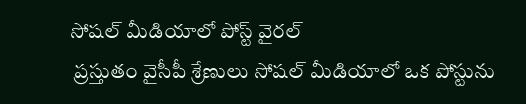సోషల్ మీడియాలో పోస్ట్ వైరల్
 ప్రస్తుతం వైసీపీ శ్రేణులు సోషల్ మీడియాలో ఒక పోస్టును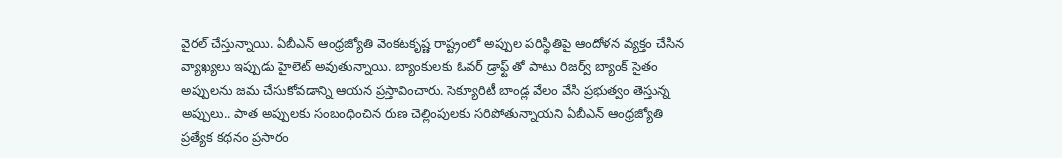వైరల్ చేస్తున్నాయి. ఏబీఎన్ ఆంధ్రజ్యోతి వెంకటకృష్ణ రాష్ట్రంలో అప్పుల పరిస్థితిపై ఆందోళన వ్యక్తం చేసిన వ్యాఖ్యలు ఇప్పుడు హైలెట్ అవుతున్నాయి. బ్యాంకులకు ఓవర్ డ్రాఫ్ట్ తో పాటు రిజర్వ్ బ్యాంక్ సైతం అప్పులను జమ చేసుకోవడాన్ని ఆయన ప్రస్తావించారు. సెక్యూరిటీ బాండ్ల వేలం వేసి ప్రభుత్వం తెస్తున్న అప్పులు.. పాత అప్పులకు సంబంధించిన రుణ చెల్లింపులకు సరిపోతున్నాయని ఏబీఎన్ ఆంధ్రజ్యోతి ప్రత్యేక కథనం ప్రసారం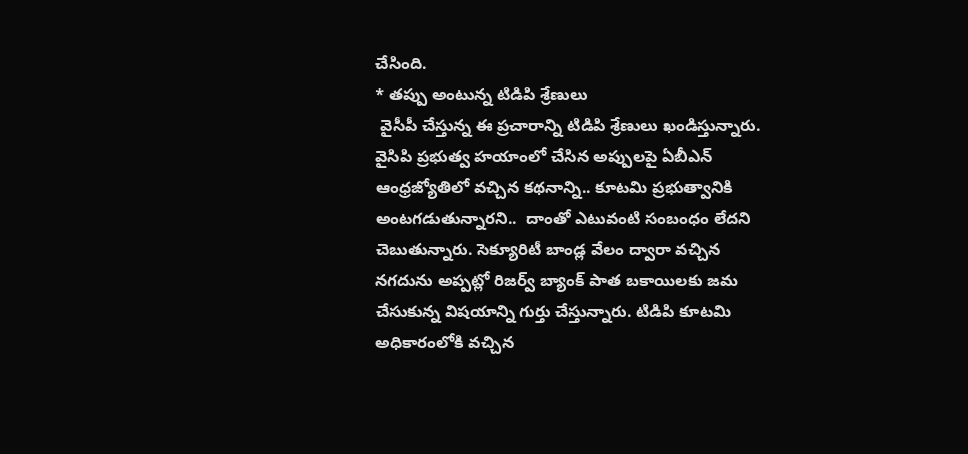చేసింది.
* తప్పు అంటున్న టిడిపి శ్రేణులు
 వైసీపీ చేస్తున్న ఈ ప్రచారాన్ని టిడిపి శ్రేణులు ఖండిస్తున్నారు. వైసిపి ప్రభుత్వ హయాంలో చేసిన అప్పులపై ఏబీఎన్ ఆంధ్రజ్యోతిలో వచ్చిన కథనాన్ని.. కూటమి ప్రభుత్వానికి అంటగడుతున్నారని..  దాంతో ఎటువంటి సంబంధం లేదని చెబుతున్నారు. సెక్యూరిటీ బాండ్ల వేలం ద్వారా వచ్చిన నగదును అప్పట్లో రిజర్వ్ బ్యాంక్ పాత బకాయిలకు జమ చేసుకున్న విషయాన్ని గుర్తు చేస్తున్నారు. టిడిపి కూటమి అధికారంలోకి వచ్చిన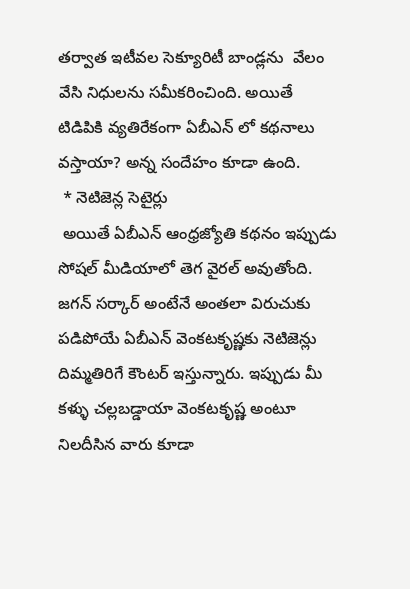తర్వాత ఇటీవల సెక్యూరిటీ బాండ్లను  వేలం వేసి నిధులను సమీకరించింది. అయితే టిడిపికి వ్యతిరేకంగా ఏబీఎన్ లో కథనాలు వస్తాయా? అన్న సందేహం కూడా ఉంది.
 * నెటిజెన్ల సెటైర్లు
 అయితే ఏబీఎన్ ఆంధ్రజ్యోతి కథనం ఇప్పుడు సోషల్ మీడియాలో తెగ వైరల్ అవుతోంది. జగన్ సర్కార్ అంటేనే అంతలా విరుచుకు పడిపోయే ఏబీఎన్ వెంకటకృష్ణకు నెటిజెన్లు దిమ్మతిరిగే కౌంటర్ ఇస్తున్నారు. ఇప్పుడు మీ కళ్ళు చల్లబడ్డాయా వెంకటకృష్ణ అంటూ నిలదీసిన వారు కూడా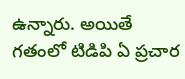ఉన్నారు. అయితే గతంలో టిడిపి ఏ ప్రచార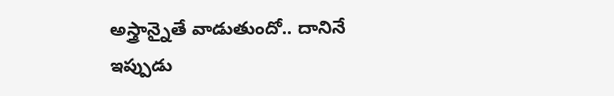అస్త్రాన్నైతే వాడుతుందో.. దానినే ఇప్పుడు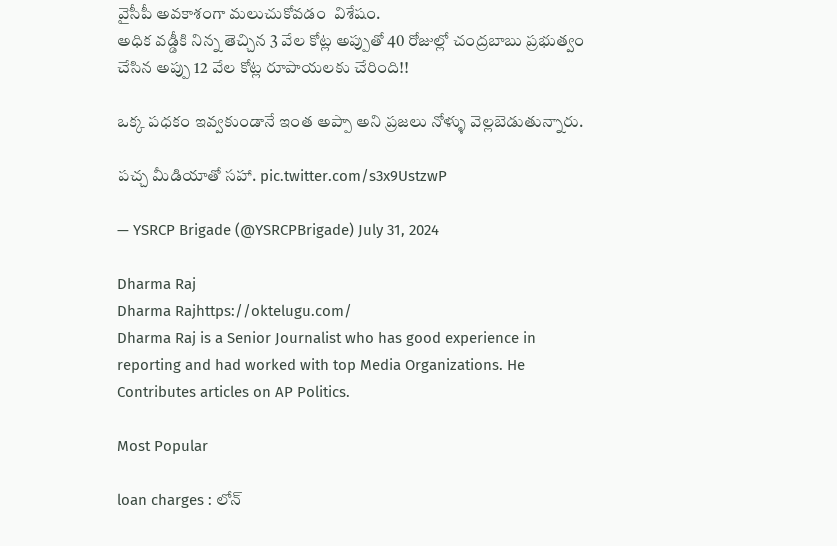వైసీపీ అవకాశంగా మలుచుకోవడం  విశేషం.
అధిక వడ్డీకి నిన్న తెచ్చిన 3 వేల కోట్ల అప్పుతో 40 రోజుల్లో చంద్రబాబు ప్రభుత్వం చేసిన అప్పు 12 వేల కోట్ల రూపాయలకు చేరింది!!

ఒక్క పధకం ఇవ్వకుండానే ఇంత అప్పా అని ప్రజలు నోళ్ళు వెల్లబెడుతున్నారు.

పచ్చ మీడియాతో సహా. pic.twitter.com/s3x9UstzwP

— YSRCP Brigade (@YSRCPBrigade) July 31, 2024

Dharma Raj
Dharma Rajhttps://oktelugu.com/
Dharma Raj is a Senior Journalist who has good experience in reporting and had worked with top Media Organizations. He Contributes articles on AP Politics.

Most Popular

loan charges : లోన్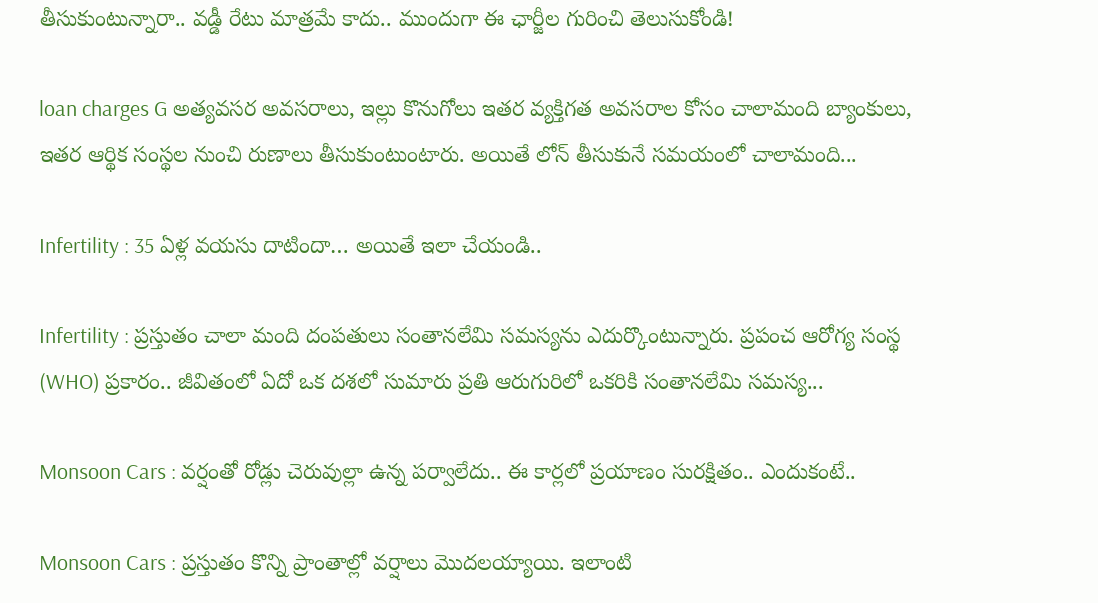తీసుకుంటున్నారా.. వడ్డీ రేటు మాత్రమే కాదు.. ముందుగా ఈ ఛార్జీల గురించి తెలుసుకోండి!

loan charges G అత్యవసర అవసరాలు, ఇల్లు కొనుగోలు ఇతర వ్యక్తిగత అవసరాల కోసం చాలామంది బ్యాంకులు, ఇతర ఆర్థిక సంస్థల నుంచి రుణాలు తీసుకుంటుంటారు. అయితే లోన్ తీసుకునే సమయంలో చాలామంది...

Infertility : 35 ఏళ్ల వయసు దాటిందా… అయితే ఇలా చేయండి..

Infertility : ప్రస్తుతం చాలా మంది దంపతులు సంతానలేమి సమస్యను ఎదుర్కొంటున్నారు. ప్రపంచ ఆరోగ్య సంస్థ (WHO) ప్రకారం.. జీవితంలో ఏదో ఒక దశలో సుమారు ప్రతి ఆరుగురిలో ఒకరికి సంతానలేమి సమస్య...

Monsoon Cars : వర్షంతో రోడ్లు చెరువుల్లా ఉన్న పర్వాలేదు.. ఈ కార్లలో ప్రయాణం సురక్షితం.. ఎందుకంటే..

Monsoon Cars : ప్రస్తుతం కొన్ని ప్రాంతాల్లో వర్షాలు మొదలయ్యాయి. ఇలాంటి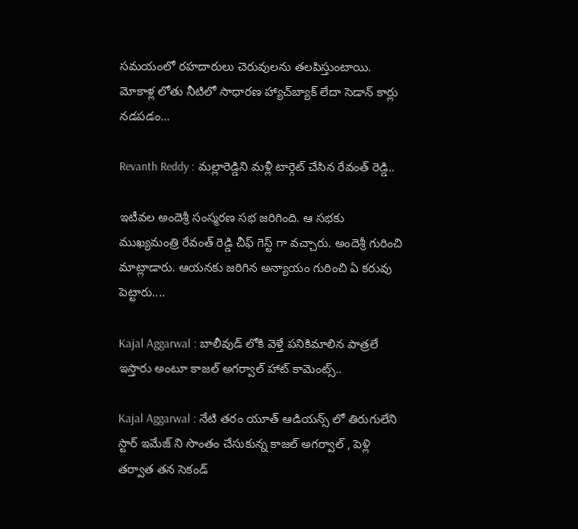సమయంలో రహదారులు చెరువులను తలపిస్తుంటాయి. మోకాళ్ల లోతు నీటిలో సాధారణ హ్యాచ్‌బ్యాక్ లేదా సెడాన్ కార్లు నడపడం...

Revanth Reddy : మల్లారెడ్డిని మళ్లీ టార్గెట్ చేసిన రేవంత్ రెడ్డి..

ఇటీవల అందెశ్రీ సంస్మరణ సభ జరిగింది. ఆ సభకు ముఖ్యమంత్రి రేవంత్ రెడ్డి చీఫ్ గెస్ట్ గా వచ్చారు. అందెశ్రీ గురించి మాట్లాడారు. ఆయనకు జరిగిన అన్యాయం గురించి ఏ కరువు పెట్టారు....

Kajal Aggarwal : బాలీవుడ్ లోకి వెళ్తే పనికిమాలిన పాత్రలే ఇస్తారు అంటూ కాజల్ అగర్వాల్ హాట్ కామెంట్స్..

Kajal Aggarwal : నేటి తరం యూత్ ఆడియన్స్ లో తిరుగులేని స్టార్ ఇమేజ్ ని సొంతం చేసుకున్న కాజల్ అగర్వాల్ , పెళ్లి తర్వాత తన సెకండ్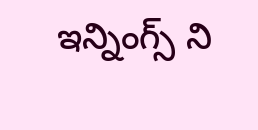ఇన్నింగ్స్ ని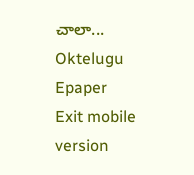చాలా...
Oktelugu Epaper
Exit mobile version